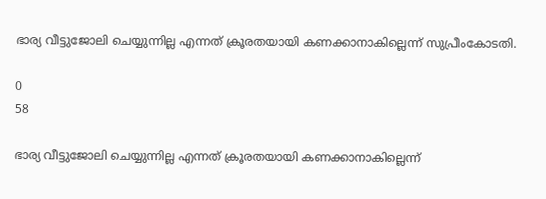ഭാര്യ വീട്ടുജോലി ചെയ്യുന്നില്ല എന്നത് ക്രൂരതയായി കണക്കാനാകില്ലെന്ന് സുപ്രീംകോടതി.

0
58

ഭാര്യ വീട്ടുജോലി ചെയ്യുന്നില്ല എന്നത് ക്രൂരതയായി കണക്കാനാകില്ലെന്ന്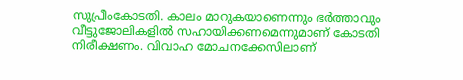സുപ്രീംകോടതി. കാലം മാറുകയാണെന്നും ഭര്‍ത്താവും വീട്ടുജോലികളില്‍ സഹായിക്കണമെന്നുമാണ് കോടതി നിരീക്ഷണം. വിവാഹ മോചനക്കേസിലാണ്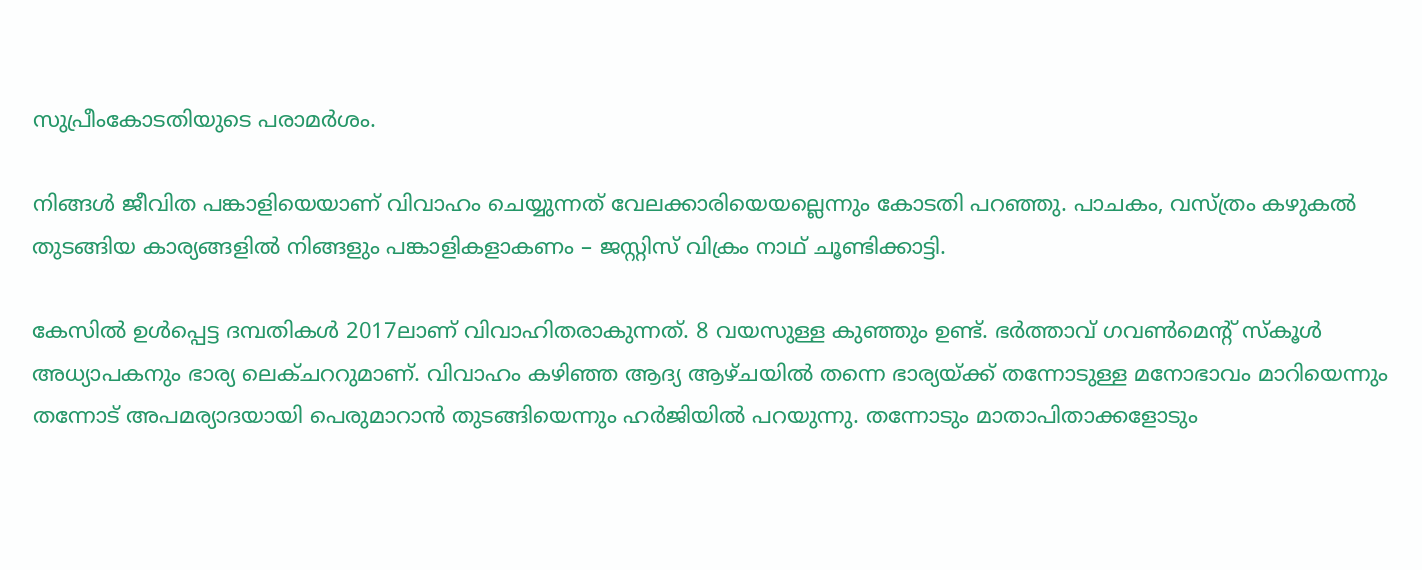സുപ്രീംകോടതിയുടെ പരാമര്‍ശം.

നിങ്ങള്‍ ജീവിത പങ്കാളിയെയാണ് വിവാഹം ചെയ്യുന്നത് വേലക്കാരിയെയല്ലെന്നും കോടതി പറഞ്ഞു. പാചകം, വസ്ത്രം കഴുകല്‍ തുടങ്ങിയ കാര്യങ്ങളില്‍ നിങ്ങളും പങ്കാളികളാകണം – ജസ്റ്റിസ് വിക്രം നാഥ് ചൂണ്ടിക്കാട്ടി.

കേസില്‍ ഉള്‍പ്പെട്ട ദമ്പതികള്‍ 2017ലാണ് വിവാഹിതരാകുന്നത്. 8 വയസുള്ള കുഞ്ഞും ഉണ്ട്. ഭര്‍ത്താവ് ഗവണ്‍മെന്റ് സ്‌കൂള്‍ അധ്യാപകനും ഭാര്യ ലെക്ചററുമാണ്. വിവാഹം കഴിഞ്ഞ ആദ്യ ആഴ്ചയില്‍ തന്നെ ഭാര്യയ്ക്ക് തന്നോടുള്ള മനോഭാവം മാറിയെന്നും തന്നോട് അപമര്യാദയായി പെരുമാറാന്‍ തുടങ്ങിയെന്നും ഹര്‍ജിയില്‍ പറയുന്നു. തന്നോടും മാതാപിതാക്കളോടും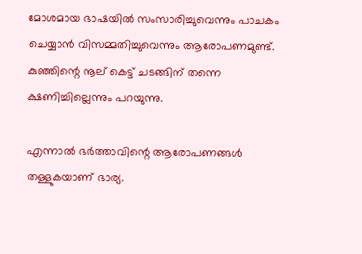മോശമായ ഭാഷയില്‍ സംസാരിച്ചുവെന്നും പാചകം ചെയ്യാന്‍ വിസമ്മതിച്ചുവെന്നും ആരോപണമുണ്ട്. കുഞ്ഞിന്റെ നൂല് കെട്ട് ചടങ്ങിന് തന്നെ ക്ഷണിച്ചില്ലെന്നും പറയുന്നു.

എന്നാല്‍ ഭര്‍ത്താവിന്റെ ആരോപണങ്ങള്‍ തള്ളുകയാണ് ഭാര്യ.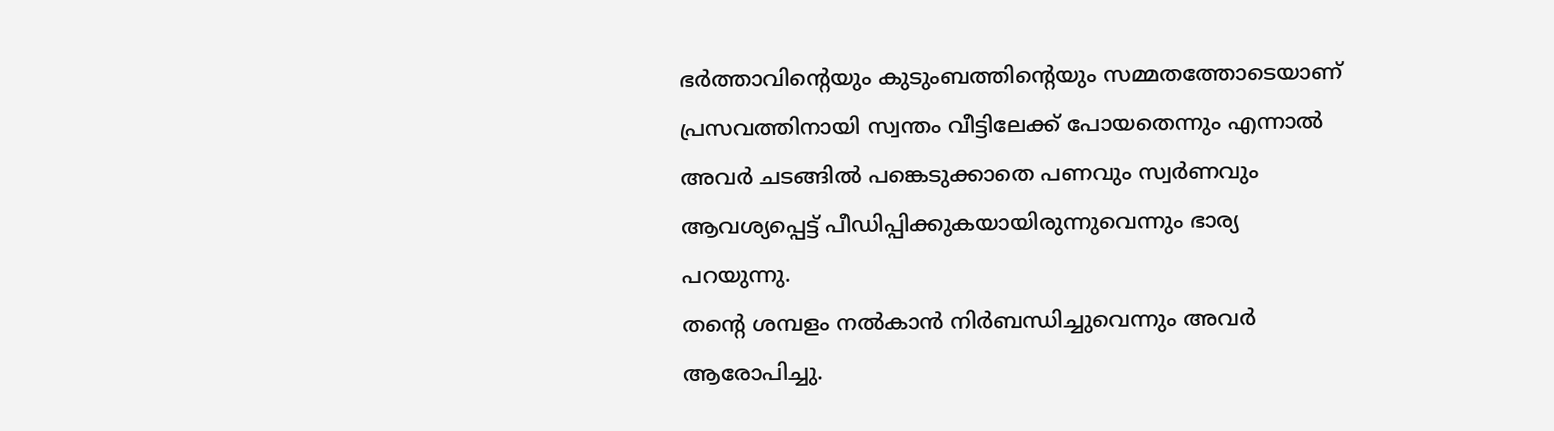ഭര്‍ത്താവിന്റെയും കുടുംബത്തിന്റെയും സമ്മതത്തോടെയാണ് പ്രസവത്തിനായി സ്വന്തം വീട്ടിലേക്ക് പോയതെന്നും എന്നാല്‍ അവര്‍ ചടങ്ങില്‍ പങ്കെടുക്കാതെ പണവും സ്വര്‍ണവും ആവശ്യപ്പെട്ട് പീഡിപ്പിക്കുകയായിരുന്നുവെന്നും ഭാര്യ പറയുന്നു.
തന്റെ ശമ്പളം നല്‍കാന്‍ നിര്‍ബന്ധിച്ചുവെന്നും അവര്‍ ആരോപിച്ചു.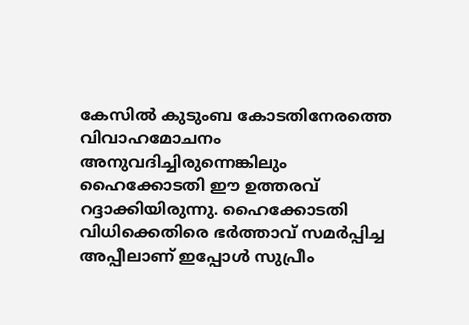കേസില്‍ കുടുംബ കോടതിനേരത്തെ വിവാഹമോചനം അനുവദിച്ചിരുന്നെങ്കിലും ഹൈക്കോടതി ഈ ഉത്തരവ് റദ്ദാക്കിയിരുന്നു. ഹൈക്കോടതി വിധിക്കെതിരെ ഭര്‍ത്താവ് സമര്‍പ്പിച്ച അപ്പീലാണ് ഇപ്പോള്‍ സുപ്രീം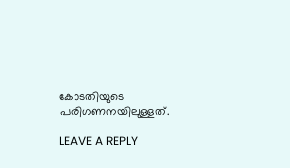കോടതിയുടെ പരിഗണനയിലുള്ളത്.

LEAVE A REPLY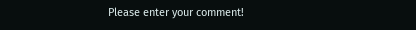Please enter your comment!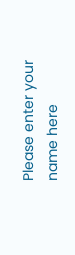Please enter your name here